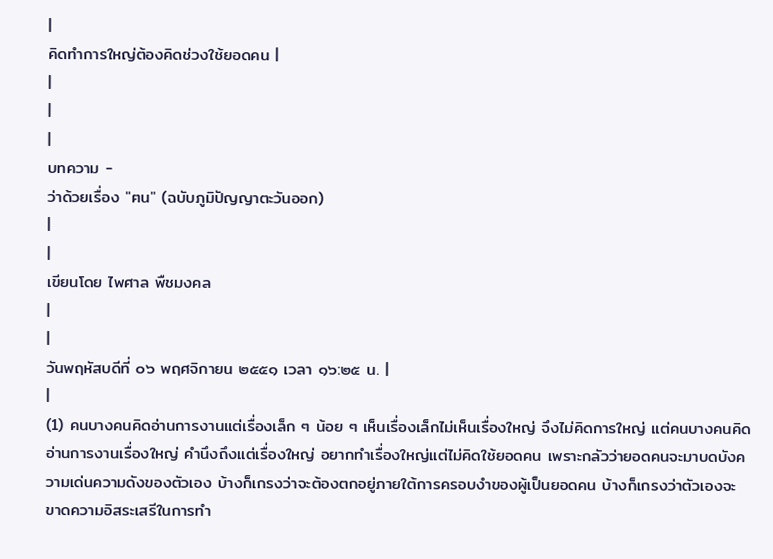|
คิดทำการใหญ่ต้องคิดช่วงใช้ยอดคน |
|
|
|
บทความ -
ว่าด้วยเรื่อง "ฅน" (ฉบับภูมิปัญญาตะวันออก)
|
|
เขียนโดย ไพศาล พืชมงคล
|
|
วันพฤหัสบดีที่ ๐๖ พฤศจิกายน ๒๕๕๑ เวลา ๑๖:๒๕ น. |
|
(1) คนบางคนคิดอ่านการงานแต่เรื่องเล็ก ๆ น้อย ๆ เห็นเรื่องเล็กไม่เห็นเรื่องใหญ่ จึงไม่คิดการใหญ่ แต่คนบางคนคิดอ่านการงานเรื่องใหญ่ คำนึงถึงแต่เรื่องใหญ่ อยากทำเรื่องใหญ่แต่ไม่คิดใช้ยอดคน เพราะกลัวว่ายอดคนจะมาบดบังความเด่นความดังของตัวเอง บ้างก็เกรงว่าจะต้องตกอยู่ภายใต้การครอบงำของผู้เป็นยอดคน บ้างก็เกรงว่าตัวเองจะขาดความอิสระเสรีในการทำ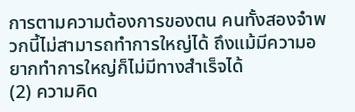การตามความต้องการของตน คนทั้งสองจำพวกนี้ไม่สามารถทำการใหญ่ได้ ถึงแม้มีความอยากทำการใหญ่ก็ไม่มีทางสำเร็จได้
(2) ความคิด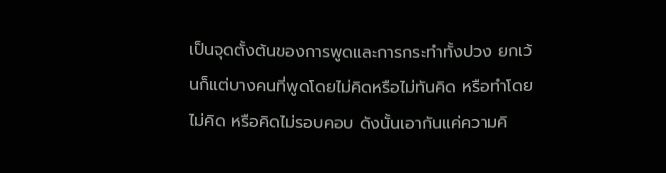เป็นจุดตั้งต้นของการพูดและการกระทำทั้งปวง ยกเว้นก็แต่บางคนที่พูดโดยไม่คิดหรือไม่ทันคิด หรือทำโดยไม่คิด หรือคิดไม่รอบคอบ ดังนั้นเอากันแค่ความคิ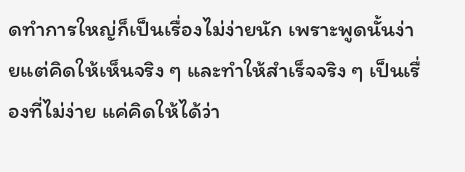ดทำการใหญ่ก็เป็นเรื่องไม่ง่ายนัก เพราะพูดนั้นง่ายแต่คิดให้เห็นจริง ๆ และทำให้สำเร็จจริง ๆ เป็นเรื่องที่ไม่ง่าย แค่คิดให้ได้ว่า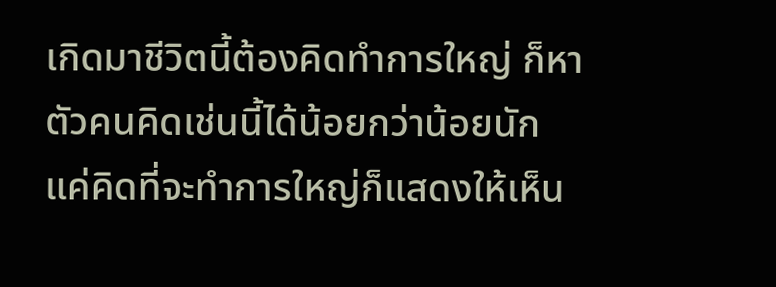เกิดมาชีวิตนี้ต้องคิดทำการใหญ่ ก็หาตัวคนคิดเช่นนี้ได้น้อยกว่าน้อยนัก
แค่คิดที่จะทำการใหญ่ก็แสดงให้เห็น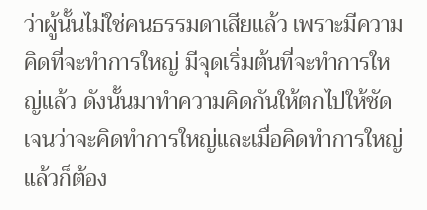ว่าผู้นั้นไม่ใช่คนธรรมดาเสียแล้ว เพราะมีความคิดที่จะทำการใหญ่ มีจุดเริ่มต้นที่จะทำการใหญ่แล้ว ดังนั้นมาทำความคิดกันให้ตกไปให้ชัดเจนว่าจะคิดทำการใหญ่และเมื่อคิดทำการใหญ่แล้วก็ต้อง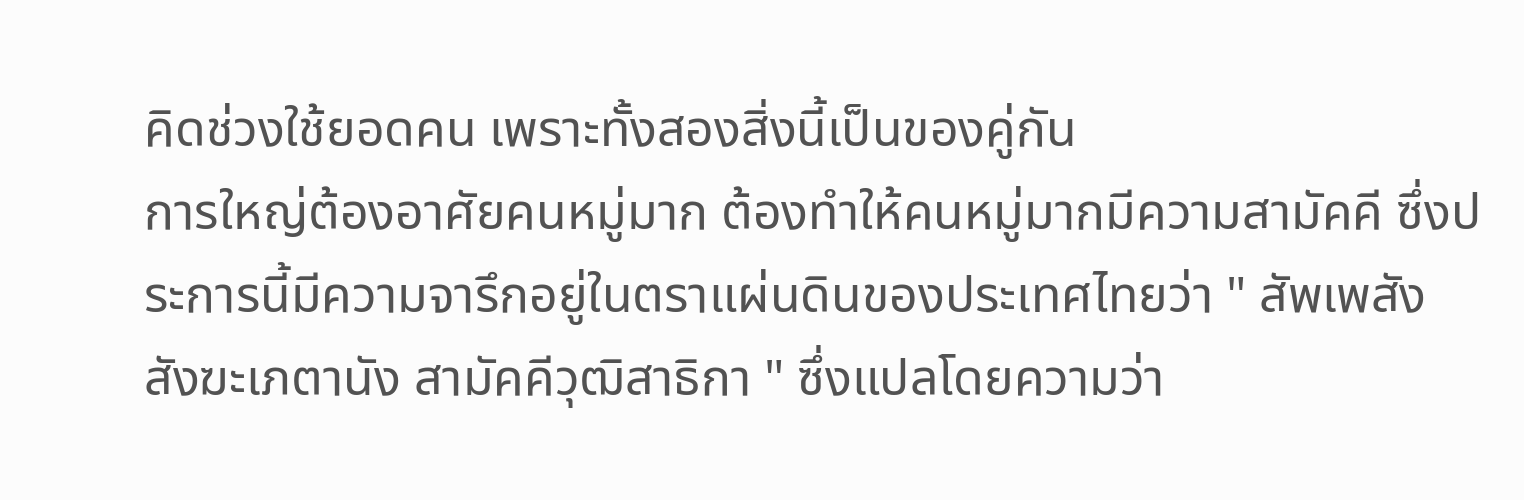คิดช่วงใช้ยอดคน เพราะทั้งสองสิ่งนี้เป็นของคู่กัน
การใหญ่ต้องอาศัยคนหมู่มาก ต้องทำให้คนหมู่มากมีความสามัคคี ซึ่งประการนี้มีความจารึกอยู่ในตราแผ่นดินของประเทศไทยว่า " สัพเพสัง สังฆะเภตานัง สามัคคีวุฒิสาธิกา " ซึ่งแปลโดยความว่า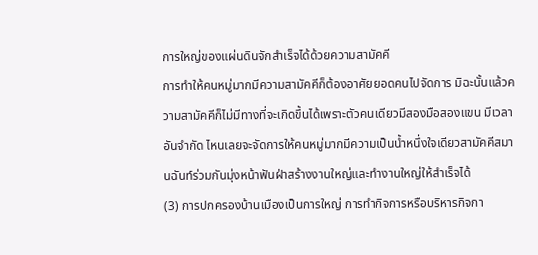การใหญ่ของแผ่นดินจักสำเร็จได้ด้วยความสามัคคี
การทำให้คนหมู่มากมีความสามัคคีก็ต้องอาศัยยอดคนไปจัดการ มิฉะนั้นแล้วความสามัคคีก็ไม่มีทางที่จะเกิดขึ้นได้เพราะตัวคนเดียวมีสองมือสองแขน มีเวลาอันจำกัด ไหนเลยจะจัดการให้คนหมู่มากมีความเป็นน้ำหนึ่งใจเดียวสามัคคีสมานฉันท์ร่วมกันมุ่งหน้าฟันฝ่าสร้างงานใหญ่และทำงานใหญ่ให้สำเร็จได้
(3) การปกครองบ้านเมืองเป็นการใหญ่ การทำกิจการหรือบริหารกิจกา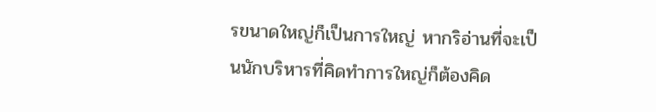รขนาดใหญ่ก็เป็นการใหญ่ หากริอ่านที่จะเป็นนักบริหารที่คิดทำการใหญ่ก็ต้องคิด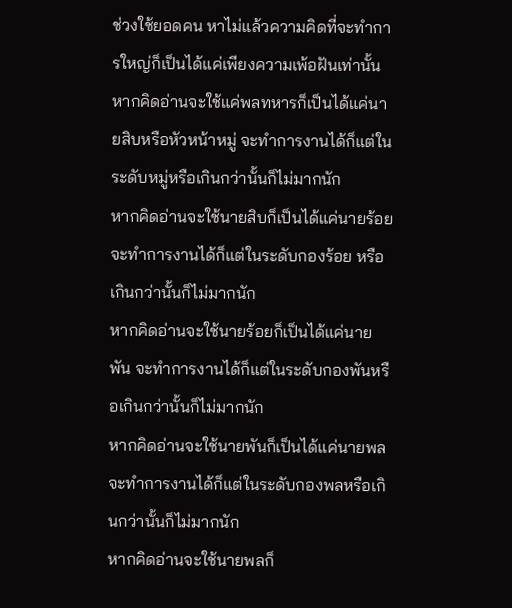ช่วงใช้ยอดคน หาไม่แล้วความคิดที่จะทำการใหญ่ก็เป็นได้แค่เพียงความเพ้อฝันเท่านั้น
หากคิดอ่านจะใช้แค่พลทหารก็เป็นได้แค่นายสิบหรือหัวหน้าหมู่ จะทำการงานได้ก็แต่ในระดับหมู่หรือเกินกว่านั้นก็ไม่มากนัก
หากคิดอ่านจะใช้นายสิบก็เป็นได้แค่นายร้อย จะทำการงานได้ก็แต่ในระดับกองร้อย หรือเกินกว่านั้นก็ไม่มากนัก
หากคิดอ่านจะใช้นายร้อยก็เป็นได้แค่นายพัน จะทำการงานได้ก็แต่ในระดับกองพันหรือเกินกว่านั้นก็ไม่มากนัก
หากคิดอ่านจะใช้นายพันก็เป็นได้แค่นายพล จะทำการงานได้ก็แต่ในระดับกองพลหรือเกินกว่านั้นก็ไม่มากนัก
หากคิดอ่านจะใช้นายพลก็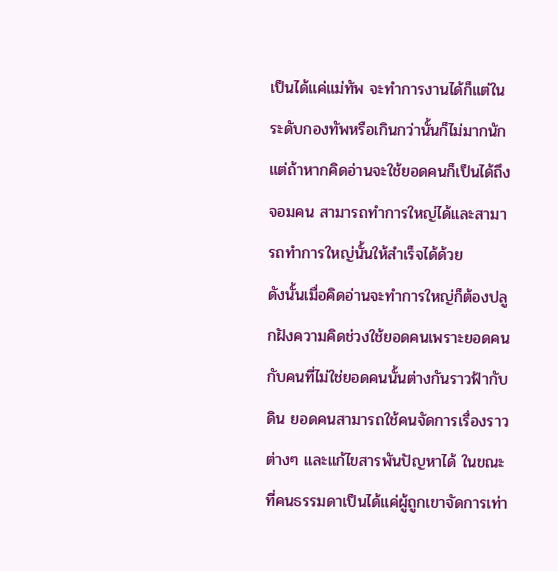เป็นได้แค่แม่ทัพ จะทำการงานได้ก็แต่ในระดับกองทัพหรือเกินกว่านั้นก็ไม่มากนัก
แต่ถ้าหากคิดอ่านจะใช้ยอดคนก็เป็นได้ถึงจอมคน สามารถทำการใหญ่ได้และสามารถทำการใหญ่นั้นให้สำเร็จได้ด้วย
ดังนั้นเมื่อคิดอ่านจะทำการใหญ่ก็ต้องปลูกฝังความคิดช่วงใช้ยอดคนเพราะยอดคนกับคนที่ไม่ใช่ยอดคนนั้นต่างกันราวฟ้ากับดิน ยอดคนสามารถใช้คนจัดการเรื่องราวต่างๆ และแก้ไขสารพันปัญหาได้ ในขณะที่คนธรรมดาเป็นได้แค่ผู้ถูกเขาจัดการเท่า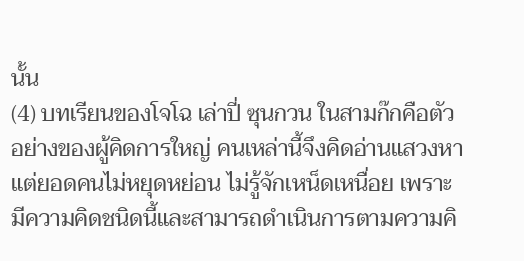นั้น
(4) บทเรียนของโจโฉ เล่าปี่ ซุนกวน ในสามก๊กคือตัวอย่างของผู้คิดการใหญ่ คนเหล่านี้จึงคิดอ่านแสวงหาแต่ยอดคนไม่หยุดหย่อน ไม่รู้จักเหน็ดเหนื่อย เพราะมีความคิดชนิดนี้และสามารถดำเนินการตามความคิ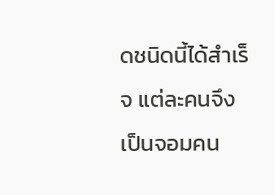ดชนิดนี้ได้สำเร็จ แต่ละคนจึงเป็นจอมคน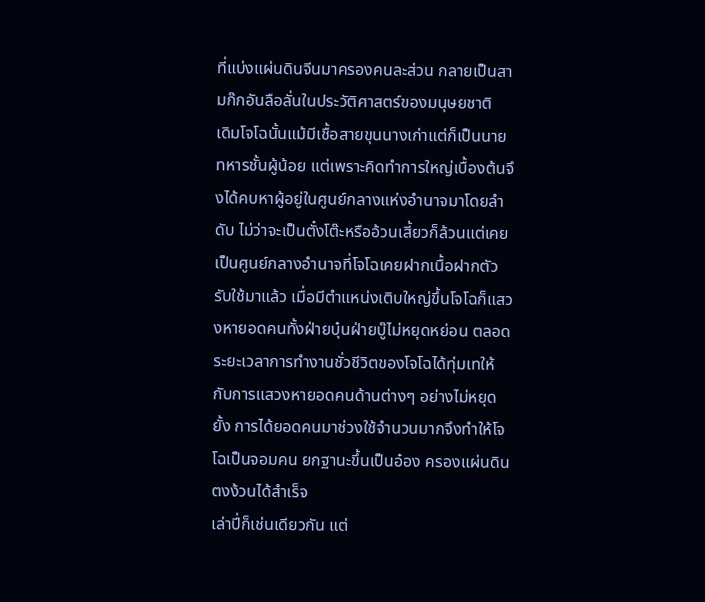ที่แบ่งแผ่นดินจีนมาครองคนละส่วน กลายเป็นสามก๊กอันลือลั่นในประวัติศาสตร์ของมนุษยชาติ
เดิมโจโฉนั้นแม้มีเชื้อสายขุนนางเก่าแต่ก็เป็นนายทหารชั้นผู้น้อย แต่เพราะคิดทำการใหญ่เบื้องต้นจึงได้คบหาผู้อยู่ในศูนย์กลางแห่งอำนาจมาโดยลำดับ ไม่ว่าจะเป็นตั๋งโต๊ะหรืออ้วนเสี้ยวก็ล้วนแต่เคยเป็นศูนย์กลางอำนาจที่โจโฉเคยฝากเนื้อฝากตัวรับใช้มาแล้ว เมื่อมีตำแหน่งเติบใหญ่ขึ้นโจโฉก็แสวงหายอดคนทั้งฝ่ายบุ๋นฝ่ายบู๊ไม่หยุดหย่อน ตลอดระยะเวลาการทำงานชั่วชีวิตของโจโฉได้ทุ่มเทให้กับการแสวงหายอดคนด้านต่างๆ อย่างไม่หยุดยั้ง การได้ยอดคนมาช่วงใช้จำนวนมากจึงทำให้โจโฉเป็นจอมคน ยกฐานะขึ้นเป็นอ๋อง ครองแผ่นดินตงง้วนได้สำเร็จ
เล่าปี่ก็เช่นเดียวกัน แต่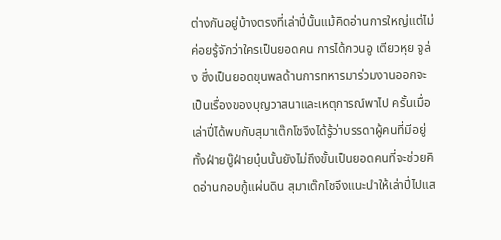ต่างกันอยู่บ้างตรงที่เล่าปี่นั้นแม้คิดอ่านการใหญ่แต่ไม่ค่อยรู้จักว่าใครเป็นยอดคน การได้กวนอู เตียวหุย จูล่ง ซึ่งเป็นยอดขุนพลด้านการทหารมาร่วมงานออกจะเป็นเรื่องของบุญวาสนาและเหตุการณ์พาไป ครั้นเมื่อเล่าปี่ได้พบกับสุมาเต๊กโชจึงได้รู้ว่าบรรดาผู้คนที่มีอยู่ทั้งฝ่ายบู๊ฝ่ายบุ๋นนั้นยังไม่ถึงขั้นเป็นยอดคนที่จะช่วยคิดอ่านกอบกู้แผ่นดิน สุมาเต๊กโชจึงแนะนำให้เล่าปี่ไปแส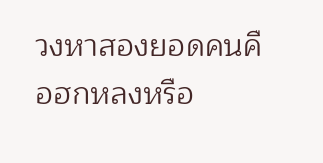วงหาสองยอดคนคือฮกหลงหรือ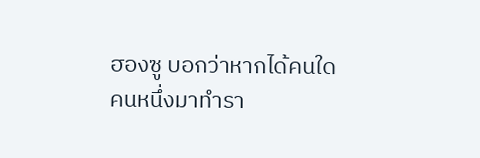ฮองซู บอกว่าหากได้คนใดคนหนึ่งมาทำรา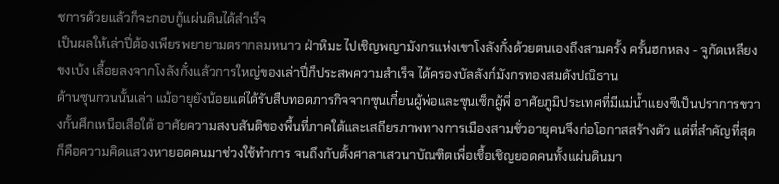ชการด้วยแล้วก็จะกอบกู้แผ่นดินได้สำเร็จ
เป็นผลให้เล่าปี่ต้องเพียรพยายามตรากลมหนาว ฝ่าหิมะ ไปเชิญพญามังกรแห่งเขาโงลังกั๋งด้วยตนเองถึงสามครั้ง ครั้นฮกหลง - จูกัดเหลียง ขงเบ้ง เลื้อยลงจากโงลังกั๋งแล้วการใหญ่ของเล่าปี่ก็ประสพความสำเร็จ ได้ครองบัลลังก์มังกรทองสมดังปณิธาน
ด้านซุนกวนนั้นเล่า แม้อายุยังน้อยแต่ได้รับสืบทอดภารกิจจากซุนเกี๋ยนผู้พ่อและซุนเซ็กผู้พี่ อาศัยภูมิประเทศที่มีแม่น้ำแยงซีเป็นปราการขวางกั้นศึกเหนือเสือใต้ อาศัยความสงบสันติของพื้นที่ภาคใต้และเสถียรภาพทางการเมืองสามชั่วอายุคนจึงก่อโอกาสสร้างตัว แต่ที่สำคัญที่สุดก็คือความคิดแสวงหายอดคนมาช่วงใช้ทำการ จนถึงกับตั้งศาลาเสวนาบัณฑิตเพื่อเชื้อเชิญยอดคนทั้งแผ่นดินมา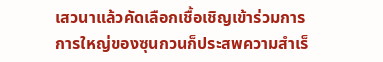เสวนาแล้วคัดเลือกเชื้อเชิญเข้าร่วมการ การใหญ่ของซุนกวนก็ประสพความสำเร็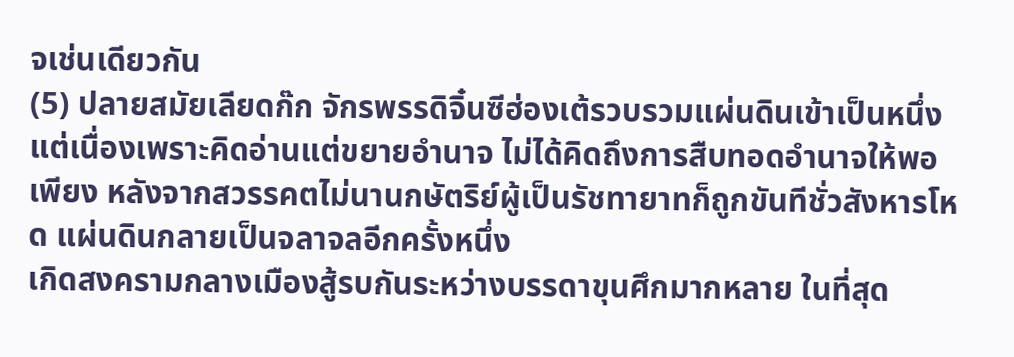จเช่นเดียวกัน
(5) ปลายสมัยเลียดก๊ก จักรพรรดิจิ๋นซีฮ่องเต้รวบรวมแผ่นดินเข้าเป็นหนึ่ง แต่เนื่องเพราะคิดอ่านแต่ขยายอำนาจ ไม่ได้คิดถึงการสืบทอดอำนาจให้พอเพียง หลังจากสวรรคตไม่นานกษัตริย์ผู้เป็นรัชทายาทก็ถูกขันทีชั่วสังหารโหด แผ่นดินกลายเป็นจลาจลอีกครั้งหนึ่ง
เกิดสงครามกลางเมืองสู้รบกันระหว่างบรรดาขุนศึกมากหลาย ในที่สุด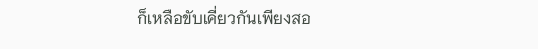ก็เหลือขับเคี่ยวกันเพียงสอ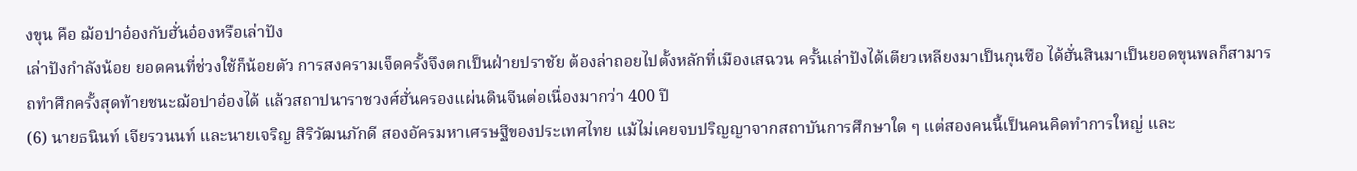งขุน คือ ฌ้อปาอ๋องกับฮั่นอ๋องหรือเล่าปัง
เล่าปังกำลังน้อย ยอดคนที่ช่วงใช้ก็น้อยตัว การสงครามเจ็ดครั้งจึงตกเป็นฝ่ายปราชัย ต้องล่าถอยไปตั้งหลักที่เมืองเสฉวน ครั้นเล่าปังได้เตียวเหลียงมาเป็นกุนซือ ได้ฮั่นสินมาเป็นยอดขุนพลก็สามารถทำศึกครั้งสุดท้ายชนะฌ้อปาอ๋องได้ แล้วสถาปนาราชวงศ์ฮั่นครองแผ่นดินจีนต่อเนื่องมากว่า 400 ปี
(6) นายธนินท์ เจียรวนนท์ และนายเจริญ สิริวัฒนภักดี สองอัครมหาเศรษฐีของประเทศไทย แม้ไม่เคยจบปริญญาจากสถาบันการศึกษาใด ๆ แต่สองคนนี้เป็นคนคิดทำการใหญ่ และ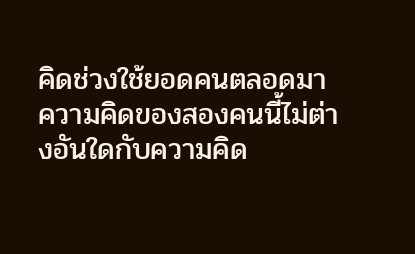คิดช่วงใช้ยอดคนตลอดมา ความคิดของสองคนนี้ไม่ต่างอันใดกับความคิด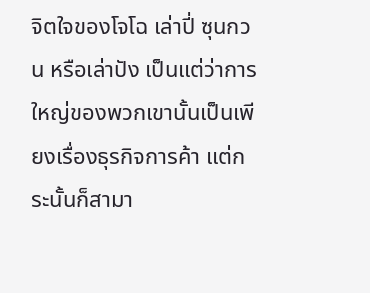จิตใจของโจโฉ เล่าปี่ ซุนกวน หรือเล่าปัง เป็นแต่ว่าการใหญ่ของพวกเขานั้นเป็นเพียงเรื่องธุรกิจการค้า แต่กระนั้นก็สามา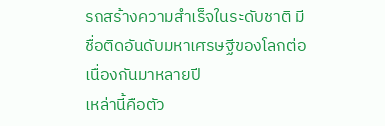รถสร้างความสำเร็จในระดับชาติ มีชื่อติดอันดับมหาเศรษฐีของโลกต่อเนื่องกันมาหลายปี
เหล่านี้คือตัว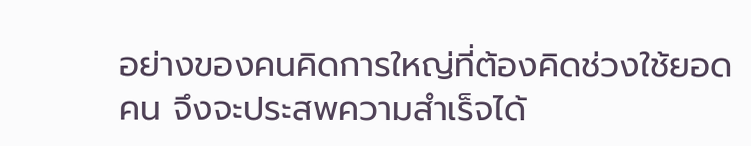อย่างของคนคิดการใหญ่ที่ต้องคิดช่วงใช้ยอดคน จึงจะประสพความสำเร็จได้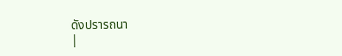ดังปรารถนา
|